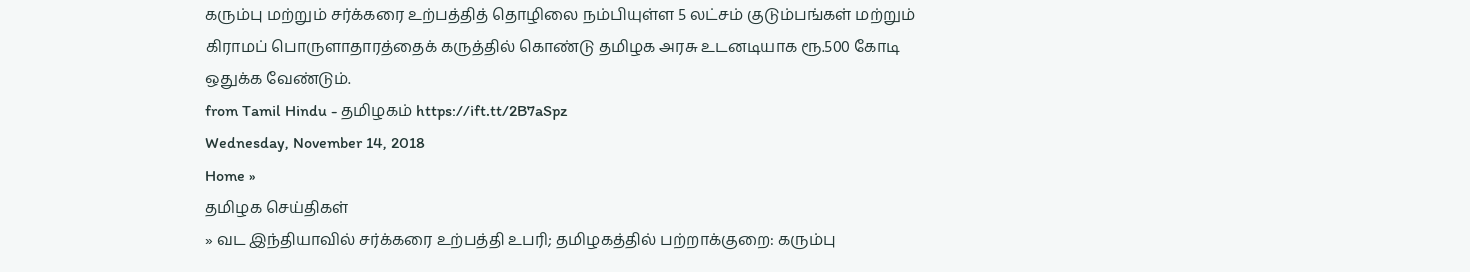கரும்பு மற்றும் சர்க்கரை உற்பத்தித் தொழிலை நம்பியுள்ள 5 லட்சம் குடும்பங்கள் மற்றும் கிராமப் பொருளாதாரத்தைக் கருத்தில் கொண்டு தமிழக அரசு உடனடியாக ரூ.500 கோடி ஒதுக்க வேண்டும்.
from Tamil Hindu - தமிழகம் https://ift.tt/2B7aSpz
Wednesday, November 14, 2018
Home »
தமிழக செய்திகள்
» வட இந்தியாவில் சர்க்கரை உற்பத்தி உபரி; தமிழகத்தில் பற்றாக்குறை: கரும்பு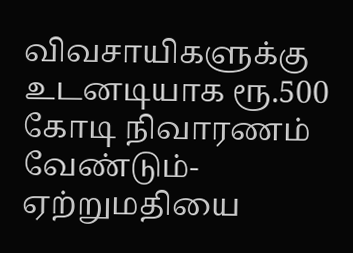விவசாயிகளுக்கு உடனடியாக ரூ.500 கோடி நிவாரணம் வேண்டும்- ஏற்றுமதியை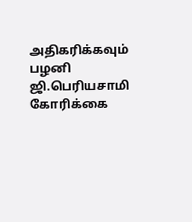அதிகரிக்கவும் பழனி ஜி.பெரியசாமி கோரிக்கை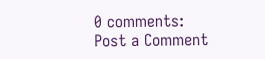0 comments:
Post a Comment